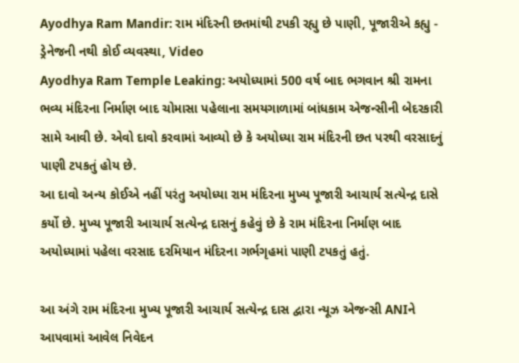Ayodhya Ram Mandir: રામ મંદિરની છતમાંથી ટપકી રહ્યુ છે પાણી, પૂજારીએ કહ્યુ - ડ્રેનેજની નથી કોઈ વ્યવસ્થા, Video
Ayodhya Ram Temple Leaking: અયોધ્યામાં 500 વર્ષ બાદ ભગવાન શ્રી રામના ભવ્ય મંદિરના નિર્માણ બાદ ચોમાસા પહેલાના સમયગાળામાં બાંધકામ એજન્સીની બેદરકારી સામે આવી છે. એવો દાવો કરવામાં આવ્યો છે કે અયોધ્યા રામ મંદિરની છત પરથી વરસાદનું પાણી ટપકતું હોય છે.
આ દાવો અન્ય કોઈએ નહીં પરંતુ અયોધ્યા રામ મંદિરના મુખ્ય પૂજારી આચાર્ય સત્યેન્દ્ર દાસે કર્યો છે. મુખ્ય પૂજારી આચાર્ય સત્યેન્દ્ર દાસનું કહેવું છે કે રામ મંદિરના નિર્માણ બાદ અયોધ્યામાં પહેલા વરસાદ દરમિયાન મંદિરના ગર્ભગૃહમાં પાણી ટપકતું હતું.

આ અંગે રામ મંદિરના મુખ્ય પૂજારી આચાર્ય સત્યેન્દ્ર દાસ દ્વારા ન્યૂઝ એજન્સી ANIને આપવામાં આવેલ નિવેદન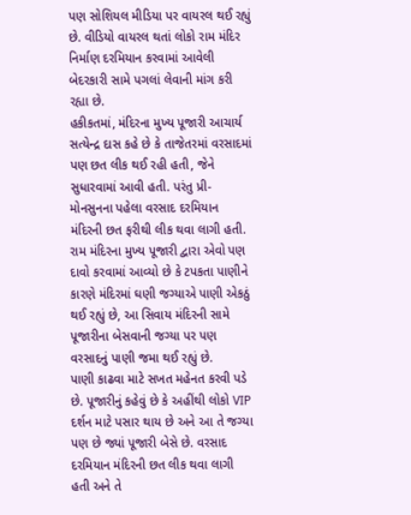પણ સોશિયલ મીડિયા પર વાયરલ થઈ રહ્યું છે. વીડિયો વાયરલ થતાં લોકો રામ મંદિર નિર્માણ દરમિયાન કરવામાં આવેલી બેદરકારી સામે પગલાં લેવાની માંગ કરી રહ્યા છે.
હકીકતમાં, મંદિરના મુખ્ય પૂજારી આચાર્ય સત્યેન્દ્ર દાસ કહે છે કે તાજેતરમાં વરસાદમાં પણ છત લીક થઈ રહી હતી, જેને સુધારવામાં આવી હતી. પરંતુ પ્રી-મોનસુનના પહેલા વરસાદ દરમિયાન મંદિરની છત ફરીથી લીક થવા લાગી હતી.
રામ મંદિરના મુખ્ય પૂજારી દ્વારા એવો પણ દાવો કરવામાં આવ્યો છે કે ટપકતા પાણીને કારણે મંદિરમાં ઘણી જગ્યાએ પાણી એકઠું થઈ રહ્યું છે, આ સિવાય મંદિરની સામે પૂજારીના બેસવાની જગ્યા પર પણ વરસાદનું પાણી જમા થઈ રહ્યું છે.
પાણી કાઢવા માટે સખત મહેનત કરવી પડે છે. પૂજારીનું કહેવું છે કે અહીંથી લોકો VIP દર્શન માટે પસાર થાય છે અને આ તે જગ્યા પણ છે જ્યાં પૂજારી બેસે છે. વરસાદ દરમિયાન મંદિરની છત લીક થવા લાગી હતી અને તે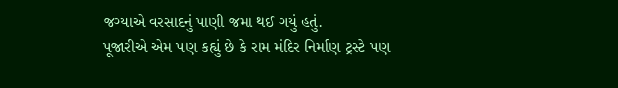જગ્યાએ વરસાદનું પાણી જમા થઈ ગયું હતું.
પૂજારીએ એમ પણ કહ્યું છે કે રામ મંદિર નિર્માણ ટ્રસ્ટે પણ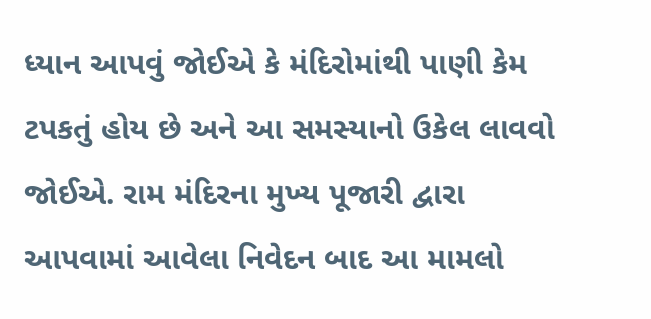ધ્યાન આપવું જોઈએ કે મંદિરોમાંથી પાણી કેમ ટપકતું હોય છે અને આ સમસ્યાનો ઉકેલ લાવવો જોઈએ. રામ મંદિરના મુખ્ય પૂજારી દ્વારા આપવામાં આવેલા નિવેદન બાદ આ મામલો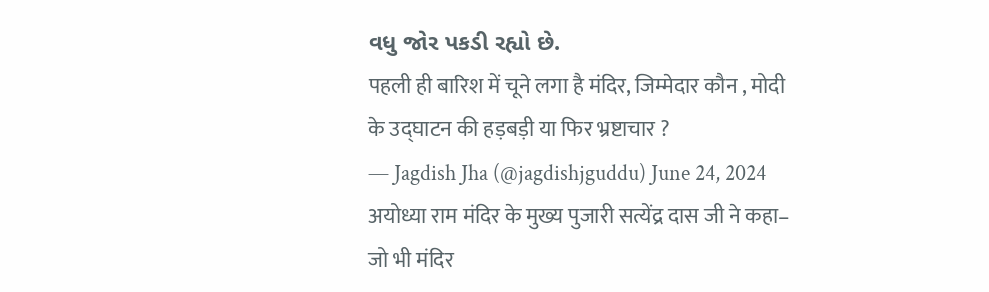વધુ જોર પકડી રહ્યો છે.
पहली ही बारिश में चूने लगा है मंदिर, जिम्मेदार कौन , मोदी के उद्घाटन की हड़बड़ी या फिर भ्रष्टाचार ?
— Jagdish Jha (@jagdishjguddu) June 24, 2024
अयोध्या राम मंदिर के मुख्य पुजारी सत्येंद्र दास जी ने कहा– जो भी मंदिर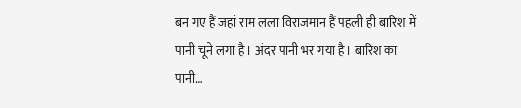बन गए हैं जहां राम लला विराजमान हैं पहली ही बारिश में पानी चूने लगा है। अंदर पानी भर गया है। बारिश का पानी…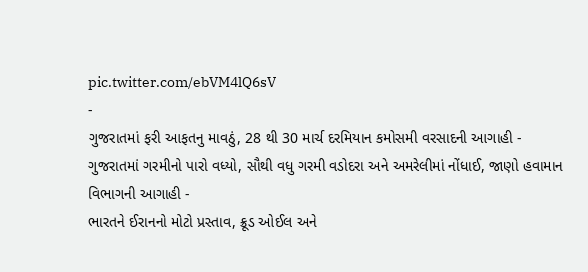pic.twitter.com/ebVM4lQ6sV
-
ગુજરાતમાં ફરી આફતનુ માવઠું, 28 થી 30 માર્ચ દરમિયાન કમોસમી વરસાદની આગાહી -
ગુજરાતમાં ગરમીનો પારો વધ્યો, સૌથી વધુ ગરમી વડોદરા અને અમરેલીમાં નોંધાઈ, જાણો હવામાન વિભાગની આગાહી -
ભારતને ઈરાનનો મોટો પ્રસ્તાવ, ક્રૂડ ઓઈલ અને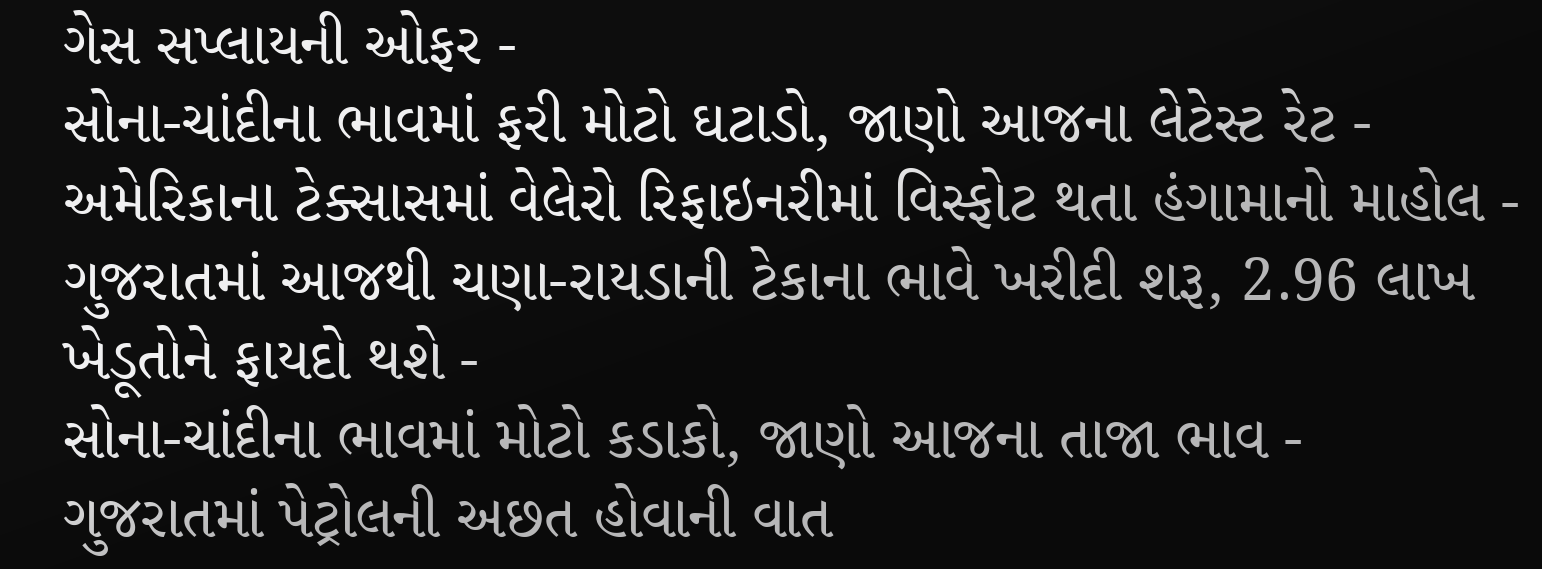ગેસ સપ્લાયની ઓફર -
સોના-ચાંદીના ભાવમાં ફરી મોટો ઘટાડો, જાણો આજના લેટેસ્ટ રેટ -
અમેરિકાના ટેક્સાસમાં વેલેરો રિફાઇનરીમાં વિસ્ફોટ થતા હંગામાનો માહોલ -
ગુજરાતમાં આજથી ચણા-રાયડાની ટેકાના ભાવે ખરીદી શરૂ, 2.96 લાખ ખેડૂતોને ફાયદો થશે -
સોના-ચાંદીના ભાવમાં મોટો કડાકો, જાણો આજના તાજા ભાવ -
ગુજરાતમાં પેટ્રોલની અછત હોવાની વાત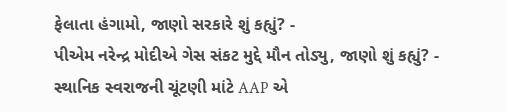ફેલાતા હંગામો, જાણો સરકારે શું કહ્યું? -
પીએમ નરેન્દ્ર મોદીએ ગેસ સંકટ મુદ્દે મૌન તોડ્યુ, જાણો શું કહ્યું? -
સ્થાનિક સ્વરાજની ચૂંટણી માંટે AAP એ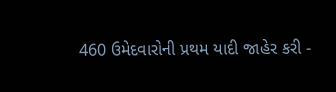460 ઉમેદવારોની પ્રથમ યાદી જાહેર કરી -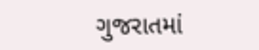ગુજરાતમાં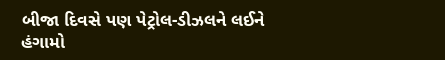બીજા દિવસે પણ પેટ્રોલ-ડીઝલને લઈને હંગામો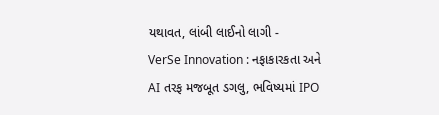યથાવત, લાંબી લાઈનો લાગી -
VerSe Innovation : નફાકારકતા અને AI તરફ મજબૂત ડગલુ, ભવિષ્યમાં IPO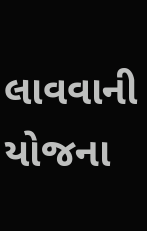લાવવાની યોજના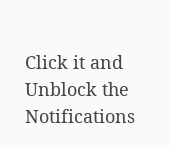Click it and Unblock the Notifications